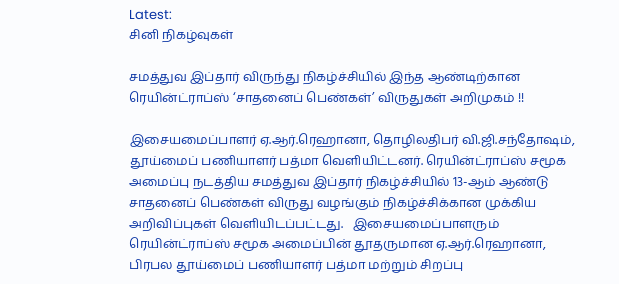Latest:
சினி நிகழ்வுகள்

சமத்துவ இப்தார் விருந்து நிகழ்ச்சியில் இந்த ஆண்டிற்கான ரெயின்ட்ராப்ஸ் ‘சாதனைப் பெண்கள்’ விருதுகள் அறிமுகம் !!

இசையமைப்பாளர் ஏ.ஆர்.ரெஹானா, தொழிலதிபர் வி.ஜி.சந்தோஷம், தூய்மைப் பணியாளர் பத்மா வெளியிட்டனர். ரெயின்ட்ராப்ஸ் சமூக அமைப்பு நடத்திய சமத்துவ இப்தார் நிகழ்ச்சியில் 13-ஆம் ஆண்டு சாதனைப் பெண்கள் விருது வழங்கும் நிகழ்ச்சிக்கான முக்கிய அறிவிப்புகள் வெளியிடப்பட்டது.   இசையமைப்பாளரும் ரெயின்ட்ராப்ஸ் சமூக அமைப்பின் தூதருமான ஏ.ஆர்.ரெஹானா, பிரபல தூய்மைப் பணியாளர் பத்மா மற்றும் சிறப்பு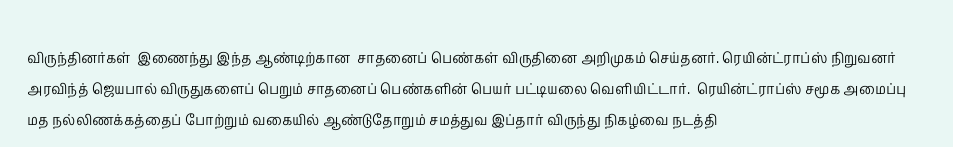விருந்தினர்கள்  இணைந்து இந்த ஆண்டிற்கான  சாதனைப் பெண்கள் விருதினை அறிமுகம் செய்தனர். ரெயின்ட்ராப்ஸ் நிறுவனர் அரவிந்த் ஜெயபால் விருதுகளைப் பெறும் சாதனைப் பெண்களின் பெயர் பட்டியலை வெளியிட்டார்.  ரெயின்ட்ராப்ஸ் சமூக அமைப்பு மத நல்லிணக்கத்தைப் போற்றும் வகையில் ஆண்டுதோறும் சமத்துவ இப்தார் விருந்து நிகழ்வை நடத்தி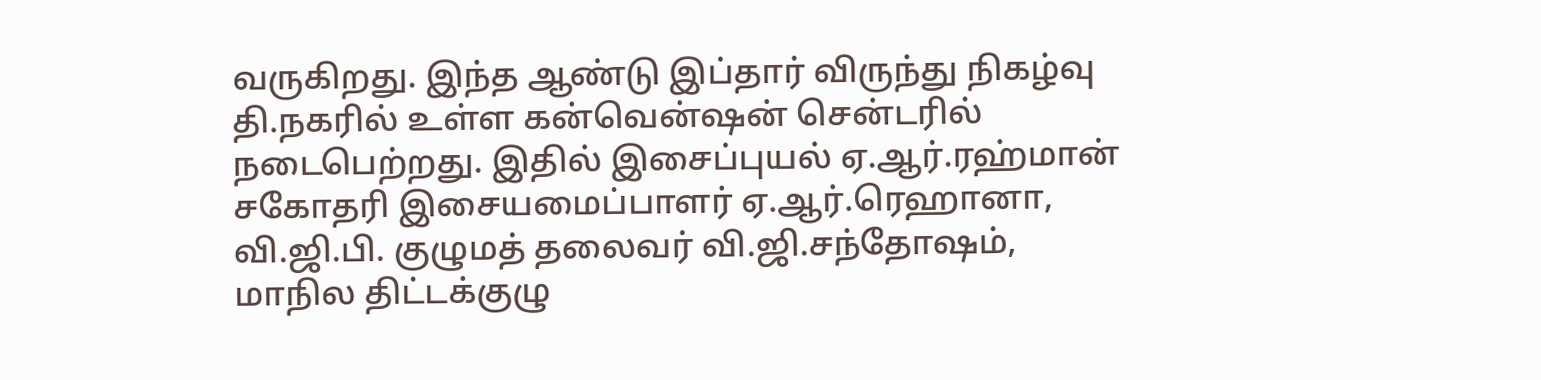வருகிறது. இந்த ஆண்டு இப்தார் விருந்து நிகழ்வு தி.நகரில் உள்ள கன்வென்ஷன் சென்டரில் நடைபெற்றது. இதில் இசைப்புயல் ஏ.ஆர்.ரஹ்மான் சகோதரி இசையமைப்பாளர் ஏ.ஆர்.ரெஹானா, வி.ஜி.பி. குழுமத் தலைவர் வி.ஜி.சந்தோஷம், மாநில திட்டக்குழு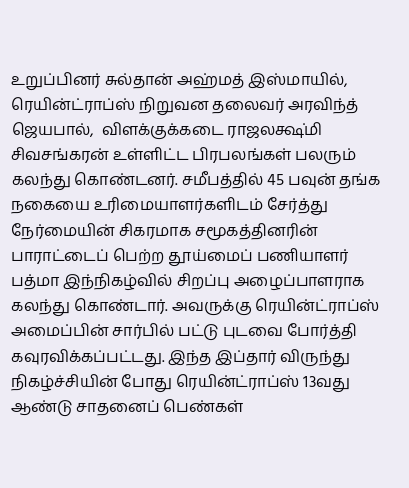உறுப்பினர் சுல்தான் அஹ்மத் இஸ்மாயில், ரெயின்ட்ராப்ஸ் நிறுவன தலைவர் அரவிந்த் ஜெயபால்,  விளக்குக்கடை ராஜலக்ஷ்மி சிவசங்கரன் உள்ளிட்ட பிரபலங்கள் பலரும் கலந்து கொண்டனர். சமீபத்தில் 45 பவுன் தங்க நகையை உரிமையாளர்களிடம் சேர்த்து நேர்மையின் சிகரமாக சமூகத்தினரின் பாராட்டைப் பெற்ற தூய்மைப் பணியாளர் பத்மா இந்நிகழ்வில் சிறப்பு அழைப்பாளராக கலந்து கொண்டார். அவருக்கு ரெயின்ட்ராப்ஸ் அமைப்பின் சார்பில் பட்டு புடவை போர்த்தி கவுரவிக்கப்பட்டது. இந்த இப்தார் விருந்து நிகழ்ச்சியின் போது ரெயின்ட்ராப்ஸ் 13வது ஆண்டு சாதனைப் பெண்கள்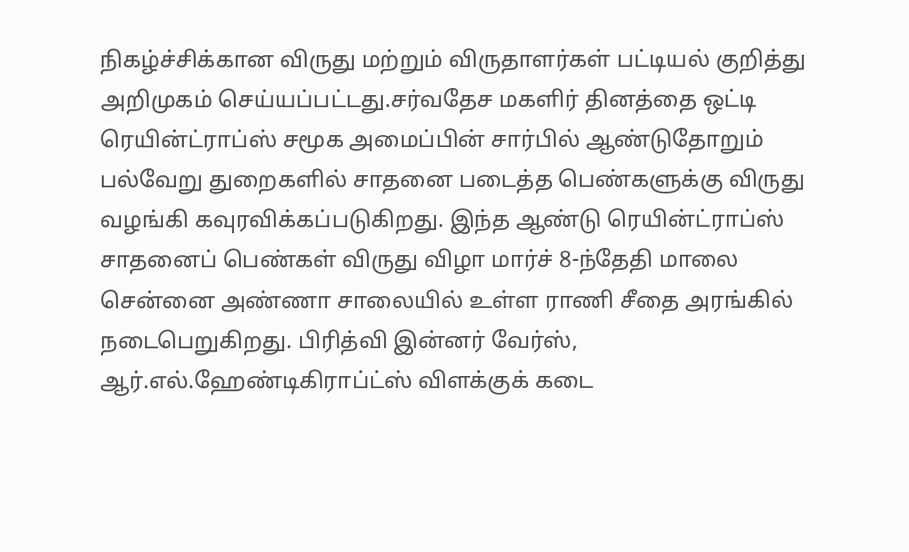நிகழ்ச்சிக்கான விருது மற்றும் விருதாளர்கள் பட்டியல் குறித்து அறிமுகம் செய்யப்பட்டது.சர்வதேச மகளிர் தினத்தை ஒட்டி ரெயின்ட்ராப்ஸ் சமூக அமைப்பின் சார்பில் ஆண்டுதோறும் பல்வேறு துறைகளில் சாதனை படைத்த பெண்களுக்கு விருது வழங்கி கவுரவிக்கப்படுகிறது. இந்த ஆண்டு ரெயின்ட்ராப்ஸ்  சாதனைப் பெண்கள் விருது விழா மார்ச் 8-ந்தேதி மாலை சென்னை அண்ணா சாலையில் உள்ள ராணி சீதை அரங்கில் நடைபெறுகிறது. பிரித்வி இன்னர் வேர்ஸ், ஆர்.எல்.ஹேண்டிகிராப்ட்ஸ் விளக்குக் கடை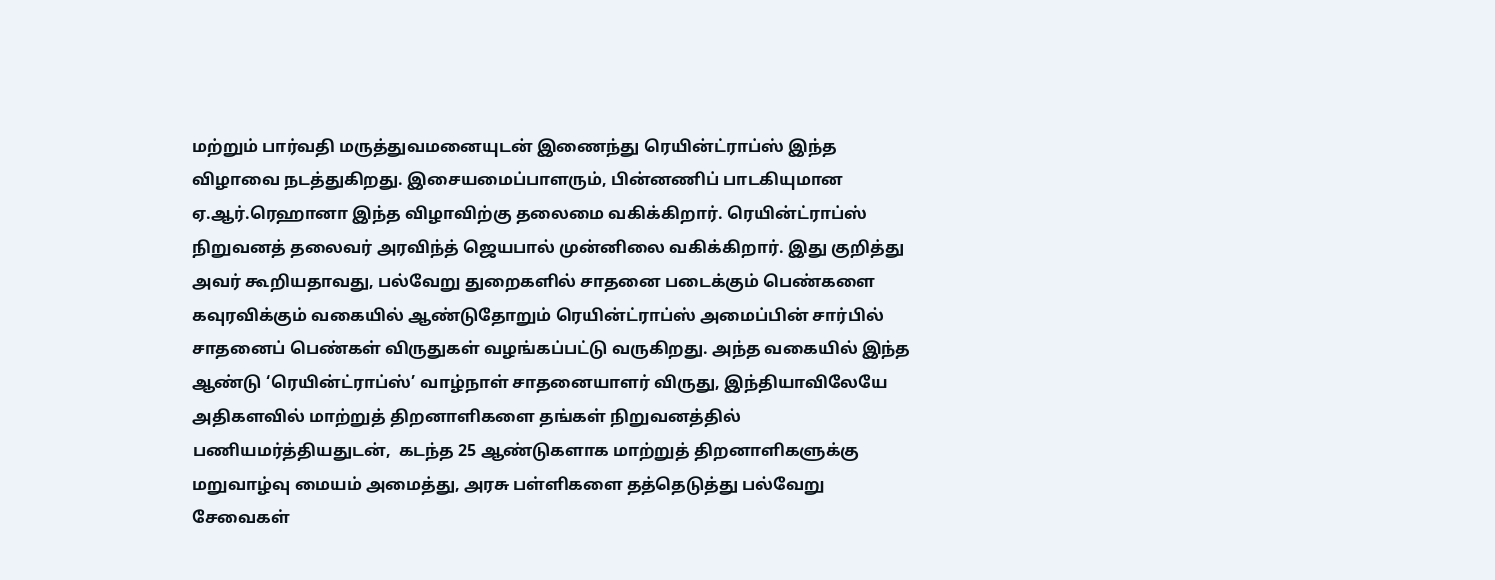மற்றும் பார்வதி மருத்துவமனையுடன் இணைந்து ரெயின்ட்ராப்ஸ் இந்த விழாவை நடத்துகிறது. இசையமைப்பாளரும், பின்னணிப் பாடகியுமான ஏ.ஆர்.ரெஹானா இந்த விழாவிற்கு தலைமை வகிக்கிறார். ரெயின்ட்ராப்ஸ் நிறுவனத் தலைவர் அரவிந்த் ஜெயபால் முன்னிலை வகிக்கிறார். இது குறித்து அவர் கூறியதாவது, பல்வேறு துறைகளில் சாதனை படைக்கும் பெண்களை கவுரவிக்கும் வகையில் ஆண்டுதோறும் ரெயின்ட்ராப்ஸ் அமைப்பின் சார்பில் சாதனைப் பெண்கள் விருதுகள் வழங்கப்பட்டு வருகிறது. அந்த வகையில் இந்த ஆண்டு ‘ரெயின்ட்ராப்ஸ்’ வாழ்நாள் சாதனையாளர் விருது, இந்தியாவிலேயே அதிகளவில் மாற்றுத் திறனாளிகளை தங்கள் நிறுவனத்தில் பணியமர்த்தியதுடன்,  கடந்த 25 ஆண்டுகளாக மாற்றுத் திறனாளிகளுக்கு மறுவாழ்வு மையம் அமைத்து, அரசு பள்ளிகளை தத்தெடுத்து பல்வேறு சேவைகள்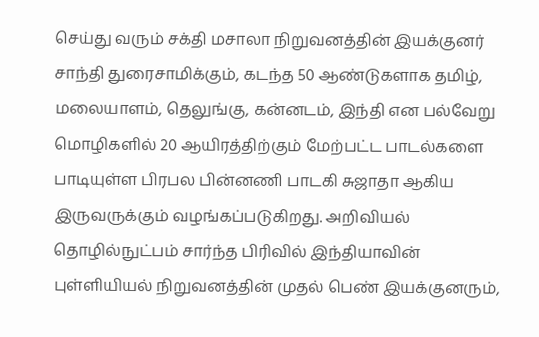செய்து வரும் சக்தி மசாலா நிறுவனத்தின் இயக்குனர் சாந்தி துரைசாமிக்கும், கடந்த 50 ஆண்டுகளாக தமிழ், மலையாளம், தெலுங்கு, கன்னடம், இந்தி என பல்வேறு மொழிகளில் 20 ஆயிரத்திற்கும் மேற்பட்ட பாடல்களை பாடியுள்ள பிரபல பின்னணி பாடகி சுஜாதா ஆகிய இருவருக்கும் வழங்கப்படுகிறது. அறிவியல் தொழில்நுட்பம் சார்ந்த பிரிவில் இந்தியாவின் புள்ளியியல் நிறுவனத்தின் முதல் பெண் இயக்குனரும்,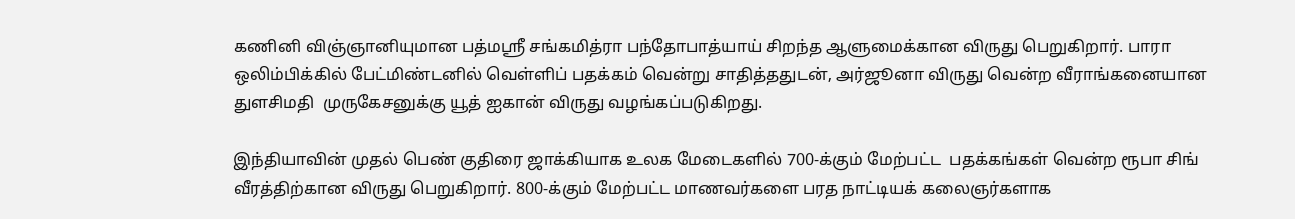கணினி விஞ்ஞானியுமான பத்மஸ்ரீ சங்கமித்ரா பந்தோபாத்யாய் சிறந்த ஆளுமைக்கான விருது பெறுகிறார். பாரா ஒலிம்பிக்கில் பேட்மிண்டனில் வெள்ளிப் பதக்கம் வென்று சாதித்ததுடன், அர்ஜூனா விருது வென்ற வீராங்கனையான துளசிமதி  முருகேசனுக்கு யூத் ஐகான் விருது வழங்கப்படுகிறது.

இந்தியாவின் முதல் பெண் குதிரை ஜாக்கியாக உலக மேடைகளில் 700-க்கும் மேற்பட்ட  பதக்கங்கள் வென்ற ரூபா சிங் வீரத்திற்கான விருது பெறுகிறார். 800-க்கும் மேற்பட்ட மாணவர்களை பரத நாட்டியக் கலைஞர்களாக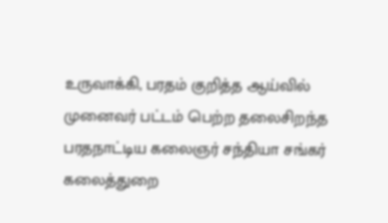உருவாக்கி, பரதம் குறித்த ஆய்வில் முனைவர் பட்டம் பெற்ற தலைசிறந்த பரதநாட்டிய கலைஞர் சந்தியா சங்கர் கலைத்துறை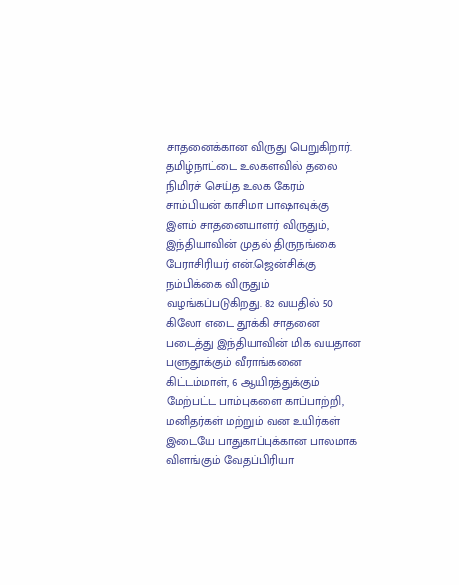சாதனைக்கான விருது பெறுகிறார். தமிழ்நாட்டை உலகளவில் தலை நிமிரச் செய்த உலக கேரம் சாம்பியன் காசிமா பாஷாவுக்கு இளம் சாதனையாளர் விருதும், இந்தியாவின் முதல் திருநங்கை பேராசிரியர் என்.ஜென்சிக்கு நம்பிக்கை விருதும் வழங்கப்படுகிறது. 82 வயதில் 50 கிலோ எடை தூக்கி சாதனை படைத்து இந்தியாவின் மிக வயதான பளுதூக்கும் வீராங்கனை கிட்டம்மாள், 6 ஆயிரத்துக்கும் மேற்பட்ட பாம்புகளை காப்பாற்றி, மனிதர்கள் மற்றும் வன உயிர்கள் இடையே பாதுகாப்புக்கான பாலமாக விளங்கும் வேதப்பிரியா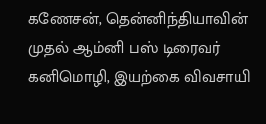கணேசன், தென்னிந்தியாவின் முதல் ஆம்னி பஸ் டிரைவர் கனிமொழி, இயற்கை விவசாயி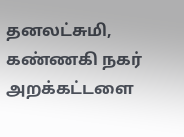தனலட்சுமி, கண்ணகி நகர் அறக்கட்டளை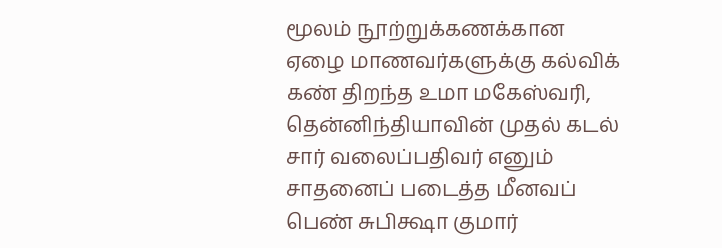மூலம் நூற்றுக்கணக்கான ஏழை மாணவர்களுக்கு கல்விக் கண் திறந்த உமா மகேஸ்வரி, தென்னிந்தியாவின் முதல் கடல் சார் வலைப்பதிவர் எனும் சாதனைப் படைத்த மீனவப் பெண் சுபிக்ஷா குமார்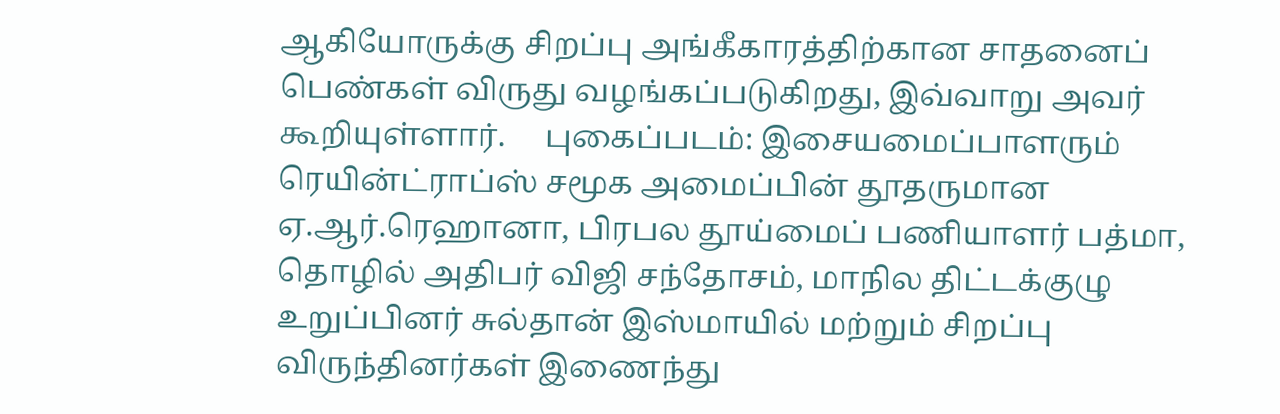ஆகியோருக்கு சிறப்பு அங்கீகாரத்திற்கான சாதனைப் பெண்கள் விருது வழங்கப்படுகிறது, இவ்வாறு அவர் கூறியுள்ளார்.     புகைப்படம்: இசையமைப்பாளரும் ரெயின்ட்ராப்ஸ் சமூக அமைப்பின் தூதருமான ஏ.ஆர்.ரெஹானா, பிரபல தூய்மைப் பணியாளர் பத்மா, தொழில் அதிபர் விஜி சந்தோசம், மாநில திட்டக்குழு உறுப்பினர் சுல்தான் இஸ்மாயில் மற்றும் சிறப்பு விருந்தினர்கள் இணைந்து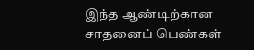இந்த ஆண்டிற்கான  சாதனைப் பெண்கள்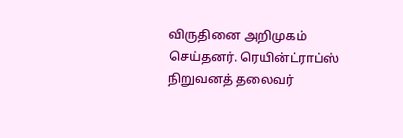விருதினை அறிமுகம் செய்தனர். ரெயின்ட்ராப்ஸ் நிறுவனத் தலைவர்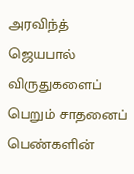அரவிந்த் ஜெயபால் விருதுகளைப் பெறும் சாதனைப் பெண்களின்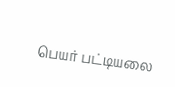பெயர் பட்டியலை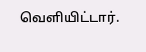வெளியிட்டார்.